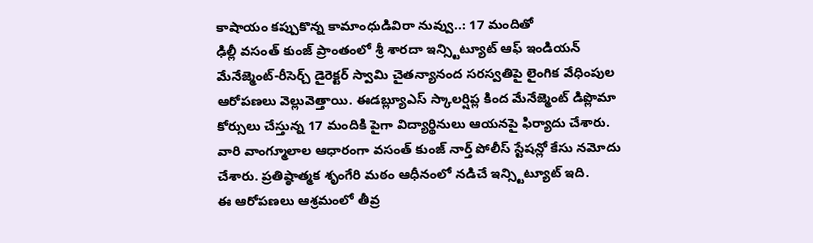కాషాయం కప్పుకొన్న కామాంధుడివిరా నువ్వు..: 17 మందితో
ఢిల్లీ వసంత్ కుంజ్ ప్రాంతంలో శ్రీ శారదా ఇన్స్టిట్యూట్ ఆఫ్ ఇండియన్ మేనేజ్మెంట్-రీసెర్చ్ డైరెక్టర్ స్వామి చైతన్యానంద సరస్వతిపై లైంగిక వేధింపుల ఆరోపణలు వెల్లువెత్తాయి. ఈడబ్ల్యూఎస్ స్కాలర్షిప్ల కింద మేనేజ్మెంట్ డిప్లొమా కోర్సులు చేస్తున్న 17 మందికి పైగా విద్యార్థినులు ఆయనపై ఫిర్యాదు చేశారు. వారి వాంగ్మూలాల ఆధారంగా వసంత్ కుంజ్ నార్త్ పోలీస్ స్టేషన్లో కేసు నమోదు చేశారు. ప్రతిష్ఠాత్మక శృంగేరి మఠం ఆధీనంలో నడిచే ఇన్స్టిట్యూట్ ఇది.
ఈ ఆరోపణలు ఆశ్రమంలో తీవ్ర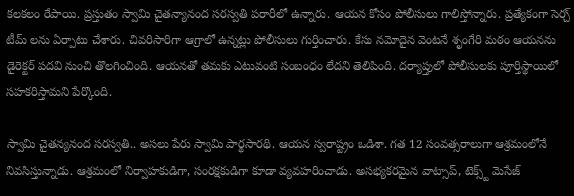కలకలం రేపాయి. ప్రస్తుతం స్వామి చైతన్యానంద సరస్వతి పరారీలో ఉన్నారు. ఆయన కోసం పోలీసులు గాలిస్తోన్నారు. ప్రత్యేకంగా సెర్చ్ టీమ్ లను ఏర్పాటు చేశారు. చివరిసారిగా ఆగ్రాలో ఉన్నట్లు పోలీసులు గుర్తించారు. కేసు నమోదైన వెంటనే శృంగేరి మఠం ఆయనను డైరెక్టర్ పదవి నుంచి తొలగించింది. ఆయనతో తమకు ఎటువంటి సంబంధం లేదని తెలిపింది. దర్యాప్తులో పోలీసులకు పూర్తిస్థాయిలో సహకరిస్తామని పేర్కొంది.

స్వామి చైతన్యనంద సరస్వతి.. అసలు పేరు స్వామి పార్థసారథి. ఆయన స్వరాష్ట్రం ఒడిశా. గత 12 సంవత్సరాలుగా ఆశ్రమంలోనే నివసిస్తున్నాడు. ఆశ్రమంలో నిర్వాహకుడిగా, సంరక్షకుడిగా కూడా వ్యవహరించాడు. అసభ్యకరమైన వాట్సాప్, టెక్స్ట్ మెసేజ్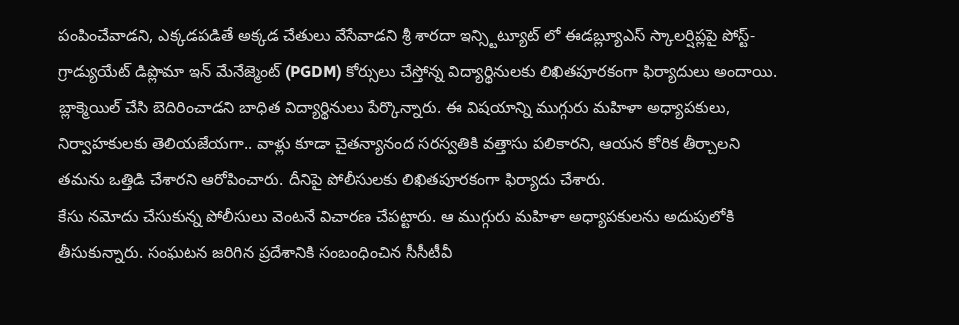పంపించేవాడని, ఎక్కడపడితే అక్కడ చేతులు వేసేవాడని శ్రీ శారదా ఇన్స్టిట్యూట్ లో ఈడబ్ల్యూఎస్ స్కాలర్షిప్లపై పోస్ట్-గ్రాడ్యుయేట్ డిప్లొమా ఇన్ మేనేజ్మెంట్ (PGDM) కోర్సులు చేస్తోన్న విద్యార్థినులకు లిఖితపూరకంగా ఫిర్యాదులు అందాయి.
బ్లాక్మెయిల్ చేసి బెదిరించాడని బాధిత విద్యార్థినులు పేర్కొన్నారు. ఈ విషయాన్ని ముగ్గురు మహిళా అధ్యాపకులు, నిర్వాహకులకు తెలియజేయగా.. వాళ్లు కూడా చైతన్యానంద సరస్వతికి వత్తాసు పలికారని, ఆయన కోరిక తీర్చాలని తమను ఒత్తిడి చేశారని ఆరోపించారు. దీనిపై పోలీసులకు లిఖితపూరకంగా ఫిర్యాదు చేశారు.
కేసు నమోదు చేసుకున్న పోలీసులు వెంటనే విచారణ చేపట్టారు. ఆ ముగ్గురు మహిళా అధ్యాపకులను అదుపులోకి తీసుకున్నారు. సంఘటన జరిగిన ప్రదేశానికి సంబంధించిన సీసీటీవీ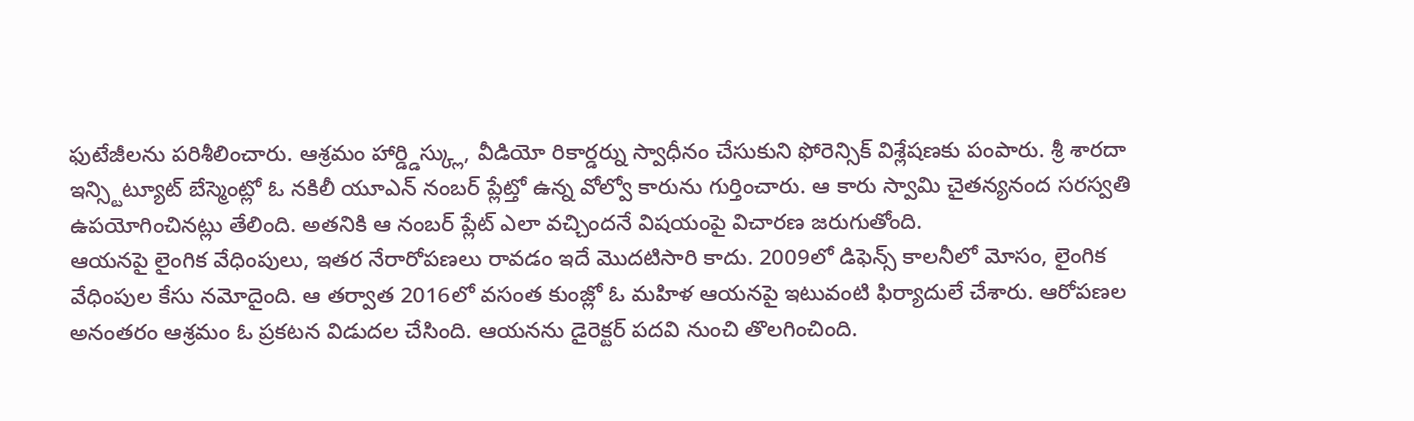ఫుటేజీలను పరిశీలించారు. ఆశ్రమం హార్డ్డిస్క్లు, వీడియో రికార్డర్ను స్వాధీనం చేసుకుని ఫోరెన్సిక్ విశ్లేషణకు పంపారు. శ్రీ శారదా ఇన్స్టిట్యూట్ బేస్మెంట్లో ఓ నకిలీ యూఎన్ నంబర్ ప్లేట్తో ఉన్న వోల్వో కారును గుర్తించారు. ఆ కారు స్వామి చైతన్యనంద సరస్వతి ఉపయోగించినట్లు తేలింది. అతనికి ఆ నంబర్ ప్లేట్ ఎలా వచ్చిందనే విషయంపై విచారణ జరుగుతోంది.
ఆయనపై లైంగిక వేధింపులు, ఇతర నేరారోపణలు రావడం ఇదే మొదటిసారి కాదు. 2009లో డిఫెన్స్ కాలనీలో మోసం, లైంగిక వేధింపుల కేసు నమోదైంది. ఆ తర్వాత 2016లో వసంత కుంజ్లో ఓ మహిళ ఆయనపై ఇటువంటి ఫిర్యాదులే చేశారు. ఆరోపణల అనంతరం ఆశ్రమం ఓ ప్రకటన విడుదల చేసింది. ఆయనను డైరెక్టర్ పదవి నుంచి తొలగించింది.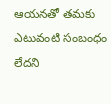ఆయనతో తమకు ఎటువంటి సంబంధం లేదని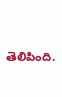తెలిపింది.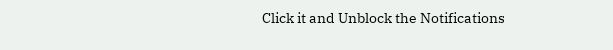Click it and Unblock the Notifications